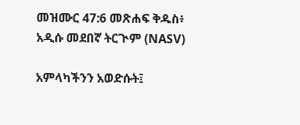መዝሙር 47:6 መጽሐፍ ቅዱስ፥ አዲሱ መደበኛ ትርጒም (NASV)

አምላካችንን አወድሱት፤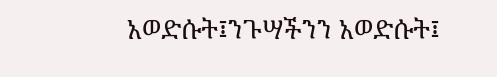አወድሱት፤ንጉሣችንን አወድሱት፤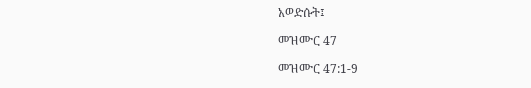አወድሱት፤

መዝሙር 47

መዝሙር 47:1-9